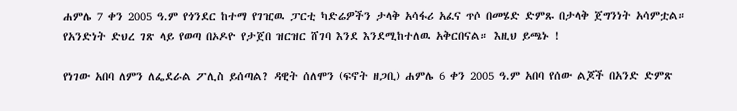ሐምሌ 7 ቀን 2005 ዓ.ም የጎንደር ከተማ የገዢዉ ፓርቲ ካድሬዎችን ታላቅ አሳፋሪ አፈና ጥሶ በመሄድ ድምጹ በታላቅ ጀግንነት አሳምቷል። የአንድነት ድህረ ገጽ ላይ የወጣ በኦዶዮ የታጀበ ዝርዝር ሸገባ እንደ እንደሚከተለዉ አቅርበናል። እዚህ ይጫኑ !

የነገው አበባ ለምን ለፌደራል ፖሊስ ይሰጣል? ዳዊት ሰለሞን (ፍኖት ዘጋቢ) ሐምሌ 6 ቀን 2005 ዓ.ም አበባ የሰው ልጆች በአንድ ድምጽ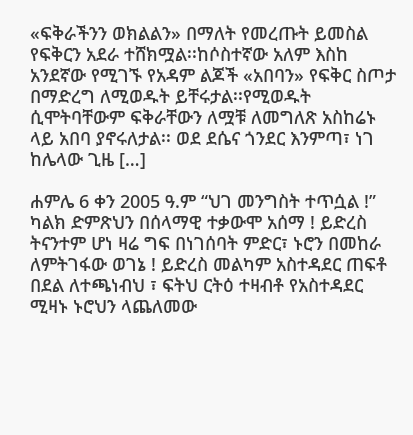«ፍቅራችንን ወክልልን» በማለት የመረጡት ይመስል የፍቅርን አደራ ተሸክሟል፡፡ከሶስተኛው አለም እስከ አንደኛው የሚገኙ የአዳም ልጆች «አበባን» የፍቅር ስጦታ በማድረግ ለሚወዱት ይቸሩታል፡፡የሚወዱት ሲሞትባቸውም ፍቅራቸውን ለሟቹ ለመግለጽ አስከሬኑ ላይ አበባ ያኖሩለታል፡፡ ወደ ደሴና ጎንደር እንምጣ፣ ነገ ከሌላው ጊዜ […]

ሐምሌ 6 ቀን 2005 ዓ.ም “ህገ መንግስት ተጥሷል !” ካልክ ድምጽህን በሰላማዊ ተቃውሞ አሰማ ! ይድረስ ትናንተም ሆነ ዛሬ ግፍ በነገሰባት ምድር፣ ኑሮን በመከራ ለምትገፋው ወገኔ ! ይድረስ መልካም አስተዳደር ጠፍቶ በደል ለተጫነብህ ፣ ፍትህ ርትዕ ተዛብቶ የአስተዳደር ሚዛኑ ኑሮህን ላጨለመው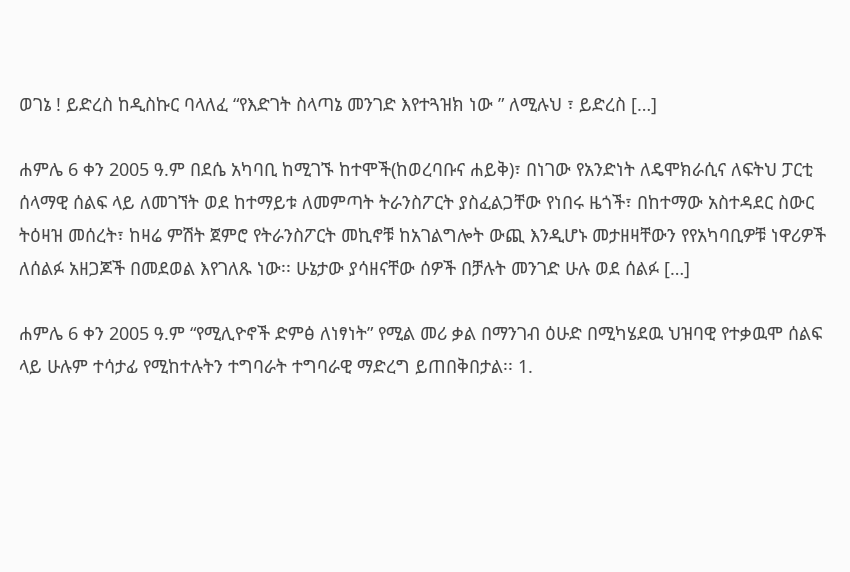ወገኔ ! ይድረስ ከዲስኩር ባላለፈ “የእድገት ስላጣኔ መንገድ እየተጓዝክ ነው ” ለሚሉህ ፣ ይድረስ […]

ሐምሌ 6 ቀን 2005 ዓ.ም በደሴ አካባቢ ከሚገኙ ከተሞች(ከወረባቡና ሐይቅ)፣ በነገው የአንድነት ለዴሞክራሲና ለፍትህ ፓርቲ ሰላማዊ ሰልፍ ላይ ለመገኘት ወደ ከተማይቱ ለመምጣት ትራንስፖርት ያስፈልጋቸው የነበሩ ዜጎች፣ በከተማው አስተዳደር ስውር ትዕዛዝ መሰረት፣ ከዛሬ ምሽት ጀምሮ የትራንስፖርት መኪኖቹ ከአገልግሎት ውጪ እንዲሆኑ መታዘዛቸውን የየአካባቢዎቹ ነዋሪዎች ለሰልፉ አዘጋጆች በመደወል እየገለጹ ነው፡፡ ሁኔታው ያሳዘናቸው ሰዎች በቻሉት መንገድ ሁሉ ወደ ሰልፉ […]

ሐምሌ 6 ቀን 2005 ዓ.ም “የሚሊዮኖች ድምፅ ለነፃነት” የሚል መሪ ቃል በማንገብ ዕሁድ በሚካሄደዉ ህዝባዊ የተቃዉሞ ሰልፍ ላይ ሁሉም ተሳታፊ የሚከተሉትን ተግባራት ተግባራዊ ማድረግ ይጠበቅበታል፡፡ 1.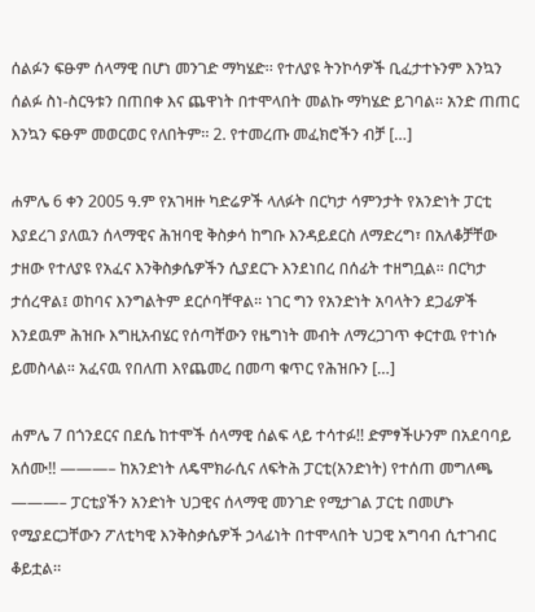ሰልፉን ፍፁም ሰላማዊ በሆነ መንገድ ማካሄድ፡፡ የተለያዩ ትንኮሳዎች ቢፈታተኑንም እንኳን ሰልፉ ስነ-ስርዓቱን በጠበቀ እና ጨዋነት በተሞላበት መልኩ ማካሄድ ይገባል፡፡ አንድ ጠጠር እንኳን ፍፁም መወርወር የለበትም፡፡ 2. የተመረጡ መፈክሮችን ብቻ […]

ሐምሌ 6 ቀን 2005 ዓ.ም የአገዛዙ ካድሬዎች ላለፉት በርካታ ሳምንታት የአንድነት ፓርቲ እያደረገ ያለዉን ሰላማዊና ሕዝባዊ ቅስቃሳ ከግቡ እንዳይደርስ ለማድረግ፣ በአለቆቻቸው ታዘው የተለያዩ የአፈና እንቅስቃሴዎችን ሲያደርጉ እንደነበረ በሰፊት ተዘግቧል። በርካታ ታሰረዋል፤ ወከባና እንግልትም ደርሶባቸዋል። ነገር ግን የአንድነት አባላትን ደጋፊዎች እንደዉም ሕዝቡ እግዚአብሄር የሰጣቸውን የዜግነት መብት ለማረጋገጥ ቀርተዉ የተነሱ ይመስላል። አፈናዉ የበለጠ እየጨመረ በመጣ ቁጥር የሕዝቡን […]

ሐምሌ 7 በጎንደርና በደሴ ከተሞች ሰላማዊ ሰልፍ ላይ ተሳተፉ!! ድምፃችሁንም በአደባባይ አሰሙ!! ———– ከአንድነት ለዴሞክራሲና ለፍትሕ ፓርቲ(አንድነት) የተሰጠ መግለጫ ———– ፓርቲያችን አንድነት ህጋዊና ሰላማዊ መንገድ የሚታገል ፓርቲ በመሆኑ የሚያደርጋቸውን ፖለቲካዊ እንቅስቃሴዎች ኃላፊነት በተሞላበት ህጋዊ አግባብ ሲተገብር ቆይቷል፡፡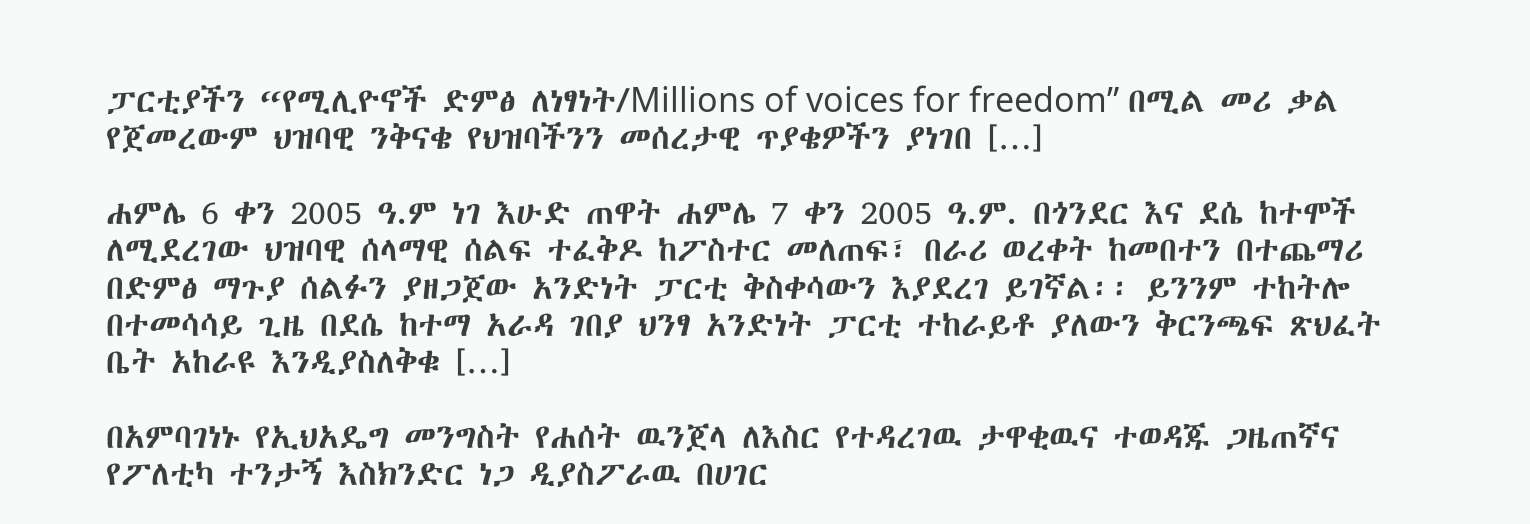ፓርቲያችን “የሚሊዮኖች ድምፅ ለነፃነት/Millions of voices for freedom” በሚል መሪ ቃል የጀመረውም ህዝባዊ ንቅናቄ የህዝባችንን መሰረታዊ ጥያቄዎችን ያነገበ […]

ሐምሌ 6 ቀን 2005 ዓ.ም ነገ እሁድ ጠዋት ሐምሌ 7 ቀን 2005 ዓ.ም. በጎንደር እና ደሴ ከተሞች ለሚደረገው ህዝባዊ ሰላማዊ ሰልፍ ተፈቅዶ ከፖስተር መለጠፍ፣ በራሪ ወረቀት ከመበተን በተጨማሪ በድምፅ ማጉያ ሰልፉን ያዘጋጀው አንድነት ፓርቲ ቅስቀሳውን እያደረገ ይገኛል፡፡ ይንንም ተከትሎ በተመሳሳይ ጊዜ በደሴ ከተማ አራዳ ገበያ ህንፃ አንድነት ፓርቲ ተከራይቶ ያለውን ቅርንጫፍ ጽህፈት ቤት አከራዩ እንዲያስለቅቁ […]

በአምባገነኑ የኢህአዴግ መንግስት የሐሰት ዉንጀላ ለእስር የተዳረገዉ ታዋቂዉና ተወዳጁ ጋዜጠኛና የፖለቲካ ተንታኝ እስክንድር ነጋ ዲያስፖራዉ በሀገር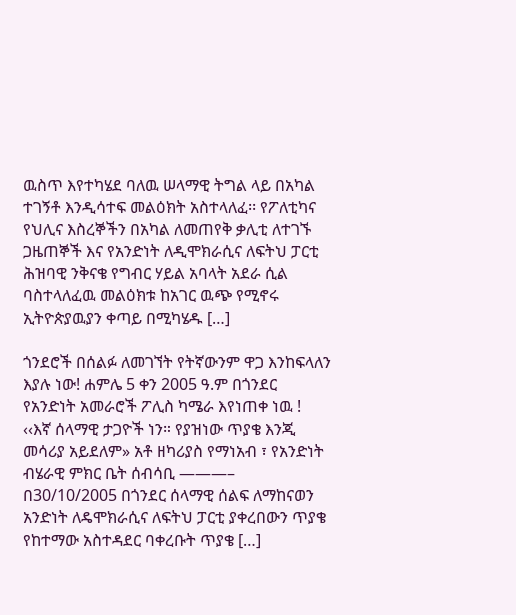ዉስጥ እየተካሄደ ባለዉ ሠላማዊ ትግል ላይ በአካል ተገኝቶ እንዲሳተፍ መልዕክት አስተላለፈ፡፡ የፖለቲካና የህሊና እስረኞችን በአካል ለመጠየቅ ቃሊቲ ለተገኙ ጋዜጠኞች እና የአንድነት ለዲሞክራሲና ለፍትህ ፓርቲ ሕዝባዊ ንቅናቄ የግብር ሃይል አባላት አደራ ሲል ባስተላለፈዉ መልዕክቱ ከአገር ዉጭ የሚኖሩ ኢትዮጵያዉያን ቀጣይ በሚካሄዱ […]

ጎንደሮች በሰልፉ ለመገኘት የትኛውንም ዋጋ እንከፍላለን እያሉ ነው! ሐምሌ 5 ቀን 2005 ዓ.ም በጎንደር የአንድነት አመራሮች ፖሊስ ካሜራ እየነጠቀ ነዉ ! ‹‹እኛ ሰላማዊ ታጋዮች ነን። የያዝነው ጥያቄ እንጂ መሳሪያ አይደለም» አቶ ዘካሪያስ የማነአብ ፣ የአንድነት ብሄራዊ ምክር ቤት ሰብሳቢ ———– በ30/10/2005 በጎንደር ሰላማዊ ሰልፍ ለማከናወን አንድነት ለዴሞክራሲና ለፍትህ ፓርቲ ያቀረበውን ጥያቄ የከተማው አስተዳደር ባቀረቡት ጥያቄ […]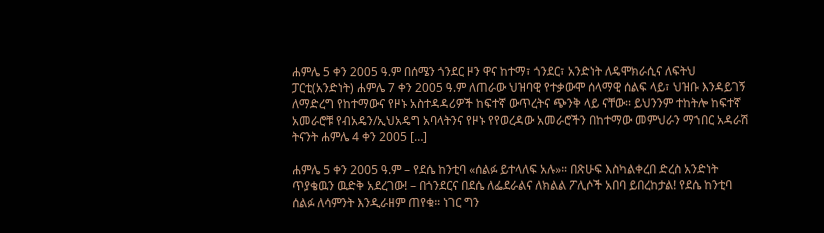ሐምሌ 5 ቀን 2005 ዓ.ም በሰሜን ጎንደር ዞን ዋና ከተማ፣ ጎንደር፣ አንድነት ለዴሞክራሲና ለፍትህ ፓርቲ(አንድነት) ሐምሌ 7 ቀን 2005 ዓ.ም ለጠራው ህዝባዊ የተቃውሞ ሰላማዊ ሰልፍ ላይ፣ ህዝቡ እንዳይገኝ ለማድረግ የከተማውና የዞኑ አስተዳዳሪዎች ከፍተኛ ውጥረትና ጭንቅ ላይ ናቸው፡፡ ይህንንም ተከትሎ ከፍተኛ አመራሮቹ የብአዴን/ኢህአዴግ አባላትንና የዞኑ የየወረዳው አመራሮችን በከተማው መምህራን ማኀበር አዳራሽ ትናንት ሐምሌ 4 ቀን 2005 […]

ሐምሌ 5 ቀን 2005 ዓ.ም – የደሴ ከንቲባ «ሰልፉ ይተላለፍ አሉ»። በጽሁፍ እስካልቀረበ ድረስ አንድነት ጥያቄዉን ዉድቅ አደረገው! – በጎንደርና በደሴ ለፌደራልና ለክልል ፖሊሶች አበባ ይበረከታል! የደሴ ከንቲባ ሰልፉ ለሳምንት እንዲራዘም ጠየቁ። ነገር ግን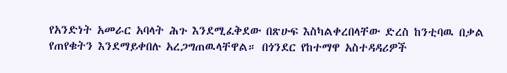የአንድነት አመራር አባላት ሕጉ እንደሚፈቅደው በጽሁፍ እስካልቀረበላቸው ድረስ ከንቲባዉ በቃል የጠየቁትን እንደማይቀበሉ አረጋግጠዉላቸዋል። በጎንደር የከተማዋ አስተዳዳሪዎች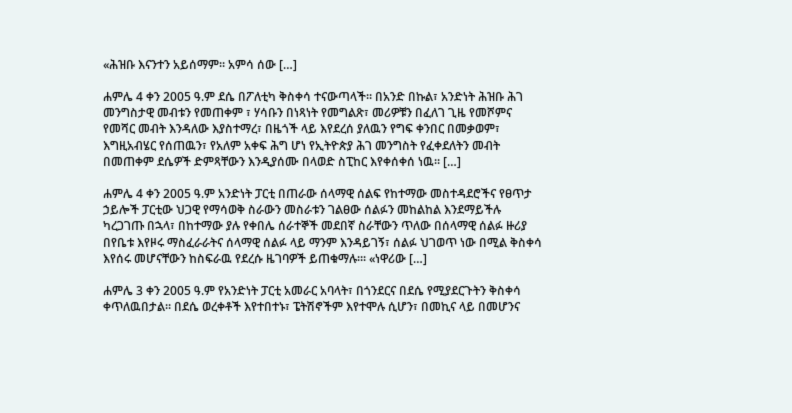«ሕዝቡ እናንተን አይሰማም። አምሳ ሰው […]

ሐምሌ 4 ቀን 2005 ዓ.ም ደሴ በፖለቲካ ቅስቀሳ ተናውጣላች። በአንድ በኩል፣ አንድነት ሕዝቡ ሕገ መንግስታዊ መብቱን የመጠቀም ፣ ሃሳቡን በነጻነት የመግልጽ፣ መሪዎቹን በፈለገ ጊዜ የመሾምና የመሻር መብት እንዳለው እያስተማረ፣ በዜጎች ላይ እየደረሰ ያለዉን የግፍ ቀንበር በመቃወም፣ እግዚአብሄር የሰጠዉን፣ የአለም አቀፍ ሕግ ሆነ የኢትዮጵያ ሕገ መንግስት የፈቀደለትን መብት በመጠቀም ደሴዎች ድምጻቸውን እንዲያሰሙ በላወድ ስፒከር እየቀሰቀሰ ነዉ። […]

ሐምሌ 4 ቀን 2005 ዓ.ም አንድነት ፓርቲ በጠራው ሰላማዊ ሰልፍ የከተማው መስተዳደሮችና የፀጥታ ኃይሎች ፓርቲው ህጋዊ የማሳወቅ ስራውን መስራቱን ገልፀው ሰልፉን መከልከል እንደማይችሉ ካረጋገጡ በኋላ፣ በከተማው ያሉ የቀበሌ ሰራተኞች መደበኛ ስራቸውን ጥለው በሰላማዊ ሰልፉ ዙሪያ በየቤቱ እየዞሩ ማስፈራራትና ሰላማዊ ሰልፉ ላይ ማንም እንዳይገኝ፣ ሰልፉ ህገወጥ ነው በሚል ቅስቀሳ እየሰሩ መሆናቸውን ከስፍራዉ የደረሱ ዜገባዎች ይጠቁማሉ።፡ «ነዋሪው […]

ሐምሌ 3 ቀን 2005 ዓ.ም የአንድነት ፓርቲ አመራር አባላት፣ በጎንደርና በደሴ የሚያደርጉትን ቅስቀሳ ቀጥለዉበታል። በደሴ ወረቀቶች እየተበተኑ፣ ፔትሽኖችም እየተሞሉ ሲሆን፣ በመኪና ላይ በመሆንና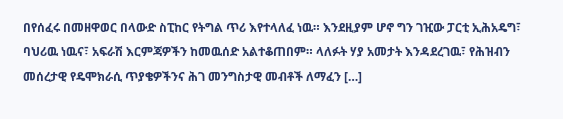በየሰፈሩ በመዘዋወር በላውድ ስፒከር የትግል ጥሪ እየተላለፈ ነዉ። እንደዚያም ሆኖ ግን ገዢው ፓርቲ ኢሕአዴግ፣ ባህሪዉ ነዉና፣ አፍራሽ እርምጃዎችን ከመዉሰድ አልተቆጠበም። ላለፉት ሃያ አመታት እንዳደረገዉ፣ የሕዝብን መሰረታዊ የዴሞክራሲ ጥያቄዎችንና ሕገ መንግስታዊ መብቶች ለማፈን […]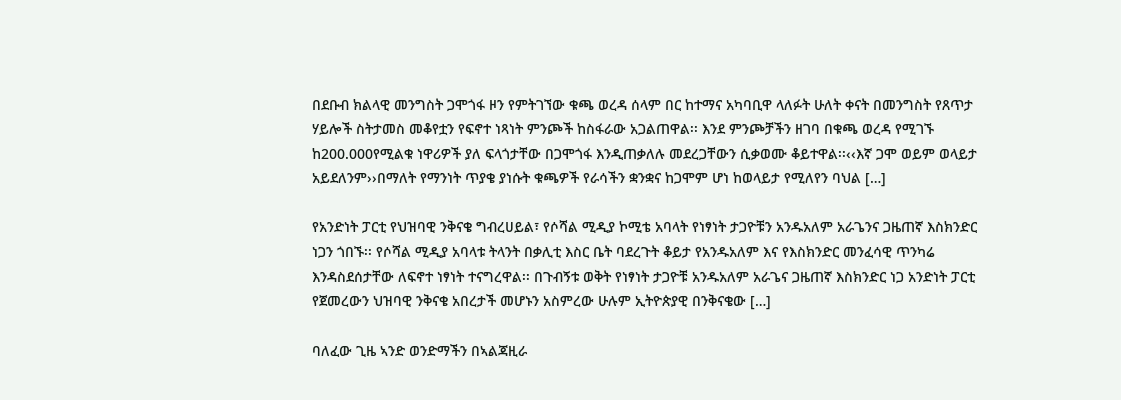በደቡብ ክልላዊ መንግስት ጋሞጎፋ ዞን የምትገኘው ቁጫ ወረዳ ሰላም በር ከተማና አካባቢዋ ላለፉት ሁለት ቀናት በመንግስት የጸጥታ ሃይሎች ስትታመስ መቆየቷን የፍኖተ ነጻነት ምንጮች ከስፋራው አጋልጠዋል፡፡ እንደ ምንጮቻችን ዘገባ በቁጫ ወረዳ የሚገኙ ከ200.000የሚልቁ ነዋሪዎች ያለ ፍላጎታቸው በጋሞጎፋ እንዲጠቃለሉ መደረጋቸውን ሲቃወሙ ቆይተዋል፡፡‹‹እኛ ጋሞ ወይም ወላይታ አይደለንም››በማለት የማንነት ጥያቄ ያነሱት ቁጫዎች የራሳችን ቋንቋና ከጋሞም ሆነ ከወላይታ የሚለየን ባህል […]

የአንድነት ፓርቲ የህዝባዊ ንቅናቄ ግብረሀይል፣ የሶሻል ሚዲያ ኮሚቴ አባላት የነፃነት ታጋዮቹን አንዱአለም አራጌንና ጋዜጠኛ እስክንድር ነጋን ጎበኙ፡፡ የሶሻል ሚዲያ አባላቱ ትላንት በቃሊቲ እስር ቤት ባደረጉት ቆይታ የአንዱአለም እና የእስክንድር መንፈሳዊ ጥንካሬ እንዳስደሰታቸው ለፍኖተ ነፃነት ተናግረዋል፡፡ በጉብኝቱ ወቅት የነፃነት ታጋዮቹ አንዱአለም አራጌና ጋዜጠኛ እስክንድር ነጋ አንድነት ፓርቲ የጀመረውን ህዝባዊ ንቅናቄ አበረታች መሆኑን አስምረው ሁሉም ኢትዮጵያዊ በንቅናቄው […]

ባለፈው ጊዜ ኣንድ ወንድማችን በኣልጃዚራ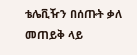ቴሌቪዥን በሰጡት ቃለ መጠይቅ ላይ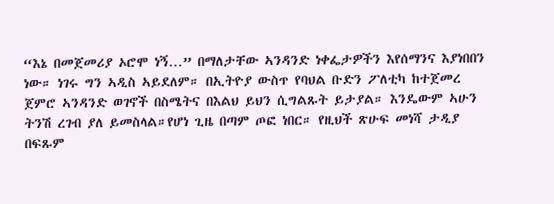“እኔ በመጀመሪያ ኦሮሞ ነኝ…” በማለታቸው ኣንዳንድ ነቀፌታዎችን እየሰማንና እያነበበን ነው። ነገሩ ግን ኣዲስ ኣይደለም። በኢትዮያ ውስጥ የባህል ቡድን ፖለቲካ ከተጀመረ ጀምሮ ኣንዳንድ ወገኖች በስሜትና በእልህ ይህን ሲግልጹት ይታያል። እንዴውም ኣሁን ትንሽ ረገብ ያለ ይመስላል።የሆነ ጊዜ በጣም ጦፎ ነበር። የዚህች ጽሁፍ መነሻ ታዲያ በፍጹም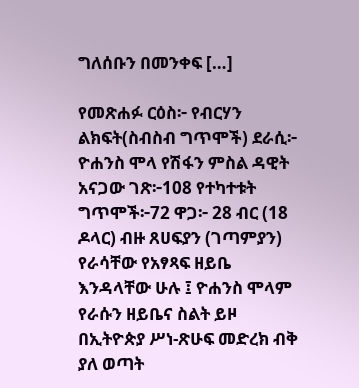ግለሰቡን በመንቀፍ […]

የመጽሐፉ ርዕስ፦ የብርሃን ልክፍት(ስብስብ ግጥሞች) ደራሲ፦ ዮሐንስ ሞላ የሽፋን ምስል ዳዊት አናጋው ገጽ፦108 የተካተቱት ግጥሞች፦72 ዋጋ፦ 28 ብር (18 ዶላር) ብዙ ጸሀፍያን (ገጣምያን) የራሳቸው የአፃጻፍ ዘይቤ እንዳላቸው ሁሉ ፤ ዮሐንስ ሞላም የራሱን ዘይቤና ስልት ይዞ በኢትዮጵያ ሥነ-ጽሁፍ መድረክ ብቅ ያለ ወጣት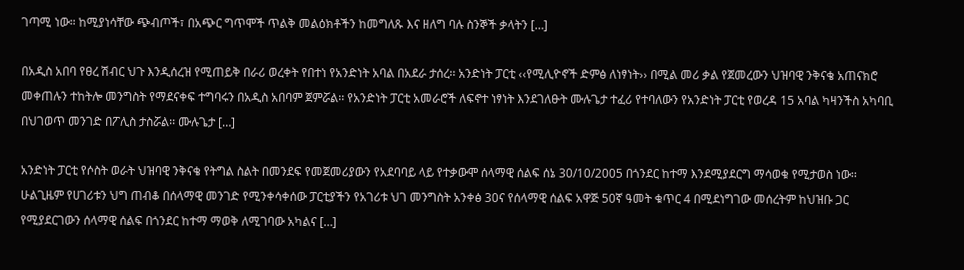ገጣሚ ነው። ከሚያነሳቸው ጭብጦች፣ በአጭር ግጥሞች ጥልቅ መልዕክቶችን ከመግለጹ እና ዘለግ ባሉ ስንኞች ቃላትን […]

በአዲስ አበባ የፀረ ሽብር ህጉ እንዲሰረዝ የሚጠይቅ በራሪ ወረቀት የበተነ የአንድነት አባል በአደራ ታሰረ፡፡ አንድነት ፓርቲ ‹‹የሚሊዮኖች ድምፅ ለነፃነት›› በሚል መሪ ቃል የጀመረውን ህዝባዊ ንቅናቄ አጠናክሮ መቀጠሉን ተከትሎ መንግስት የማደናቀፍ ተግባሩን በአዲስ አበባም ጀምሯል፡፡ የአንድነት ፓርቲ አመራሮች ለፍኖተ ነፃነት እንደገለፁት ሙሉጌታ ተፈሪ የተባለውን የአንድነት ፓርቲ የወረዳ 15 አባል ካዛንችስ አካባቢ በህገወጥ መንገድ በፖሊስ ታስሯል፡፡ ሙሉጌታ […]

አንድነት ፓርቲ የሶስት ወራት ህዝባዊ ንቅናቄ የትግል ስልት በመንደፍ የመጀመሪያውን የአደባባይ ላይ የተቃውሞ ሰላማዊ ሰልፍ ሰኔ 30/10/2005 በጎንደር ከተማ እንደሚያደርግ ማሳወቁ የሚታወስ ነው፡፡ ሁልጊዜም የሀገሪቱን ህግ ጠብቆ በሰላማዊ መንገድ የሚንቀሳቀሰው ፓርቲያችን የአገሪቱ ህገ መንግስት አንቀፅ 30ና የሰላማዊ ሰልፍ አዋጅ 50ኛ ዓመት ቁጥር 4 በሚደነግገው መሰረትም ከህዝቡ ጋር የሚያደርገውን ሰላማዊ ሰልፍ በጎንደር ከተማ ማወቅ ለሚገባው አካልና […]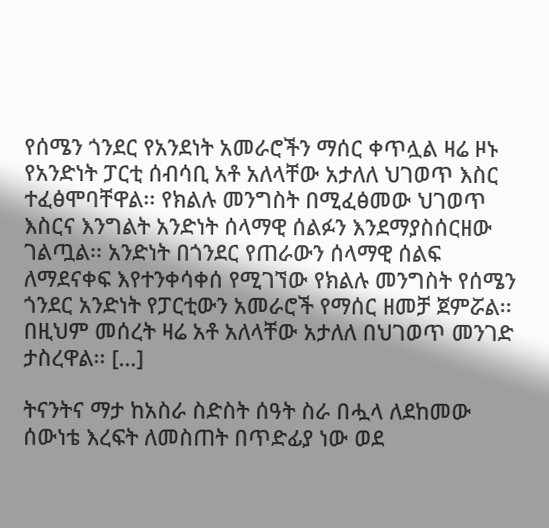የሰሜን ጎንደር የአንደነት አመራሮችን ማሰር ቀጥሏል ዛሬ ዞኑ የአንድነት ፓርቲ ሰብሳቢ አቶ አለላቸው አታለለ ህገወጥ እስር ተፈፅሞባቸዋል፡፡ የክልሉ መንግስት በሚፈፅመው ህገወጥ እስርና እንግልት አንድነት ሰላማዊ ሰልፉን እንደማያስሰርዘው ገልጧል፡፡ አንድነት በጎንደር የጠራውን ሰላማዊ ሰልፍ ለማደናቀፍ እየተንቀሳቀሰ የሚገኘው የክልሉ መንግስት የሰሜን ጎንደር አንድነት የፓርቲውን አመራሮች የማሰር ዘመቻ ጀምሯል፡፡ በዚህም መሰረት ዛሬ አቶ አለላቸው አታለለ በህገወጥ መንገድ ታስረዋል፡፡ […]

ትናንትና ማታ ከአስራ ስድስት ሰዓት ስራ በሗላ ለደከመው ሰውነቴ እረፍት ለመስጠት በጥድፊያ ነው ወደ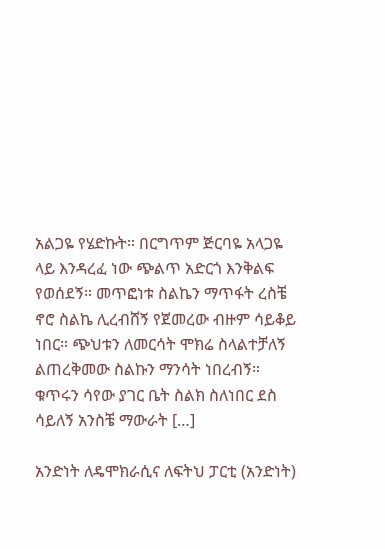አልጋዬ የሄድኩት። በርግጥም ጅርባዬ አላጋዬ ላይ እንዳረፈ ነው ጭልጥ አድርጎ እንቅልፍ የወሰደኝ። መጥፎነቱ ስልኬን ማጥፋት ረስቼ ኖሮ ስልኬ ሊረብሸኝ የጀመረው ብዙም ሳይቆይ ነበር። ጭህቱን ለመርሳት ሞክሬ ስላልተቻለኝ ልጠረቅመው ስልኩን ማንሳት ነበረብኝ። ቁጥሩን ሳየው ያገር ቤት ስልክ ስለነበር ደስ ሳይለኝ አንስቼ ማውራት […]

አንድነት ለዴሞክራሲና ለፍትህ ፓርቲ (አንድነት)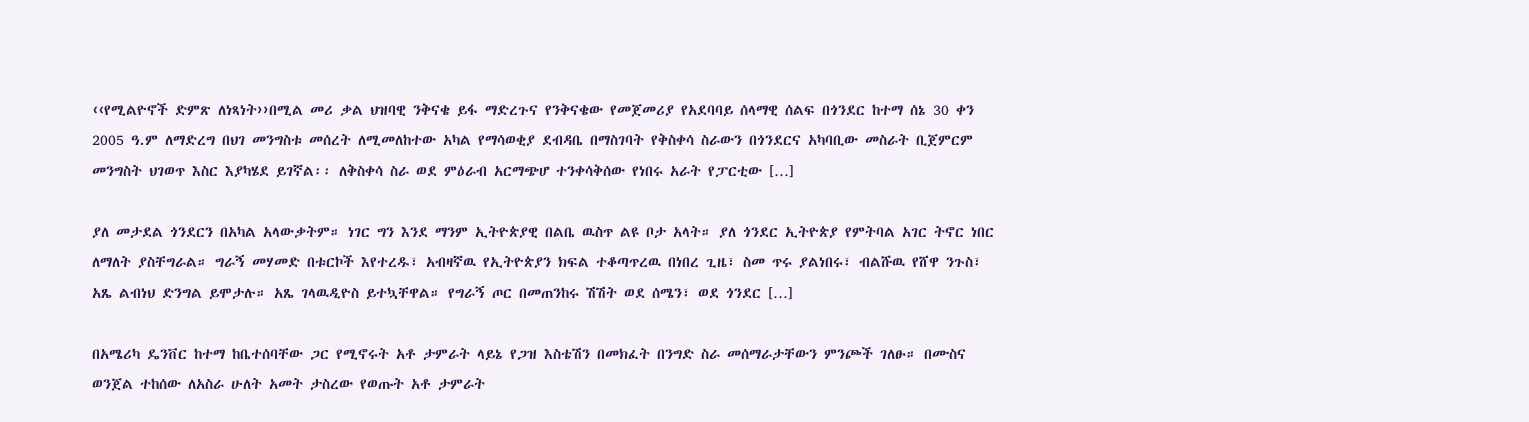‹‹የሚልዮኖች ድምጽ ለነጻነት››በሚል መሪ ቃል ህዝባዊ ንቅናቄ ይፋ ማድረጉና የንቅናቄው የመጀመሪያ የአደባባይ ሰላማዊ ሰልፍ በጎንደር ከተማ ሰኔ 30 ቀን 2005 ዓ.ም ለማድረግ በህገ መንግስቱ መሰረት ለሚመለከተው አካል የማሳወቂያ ደብዳቤ በማስገባት የቅስቀሳ ስራውን በጎንደርና አካባቢው መስራት ቢጀምርም መንግስት ህገወጥ እስር እያካሄደ ይገኛል፡፡ ለቅስቀሳ ስራ ወደ ምዕራብ አርማጭሆ ተንቀሳቅሰው የነበሩ አራት የፓርቲው […]

ያለ መታደል ጎንደርን በአካል አላውቃትም። ነገር ግን እንደ ማንም ኢትዮጵያዊ በልቤ ዉስጥ ልዩ ቦታ አላት። ያለ ጎንደር ኢትዮጵያ የምትባል አገር ትኖር ነበር ለማለት ያስቸግራል። ግራኝ መሃመድ በቱርኮች እየተረዱ፣ አብዛኛዉ የኢትዮጵያን ክፍል ተቆጣጥረዉ በነበረ ጊዜ፣ ስመ ጥሩ ያልነበሩ፣ ብልሹዉ የሸዋ ንጉስ፣ አጼ ልብነህ ድንግል ይሞታሉ። አጼ ገላዉዲዮስ ይተኳቸዋል። የግራኝ ጦር በመጠንከሩ ሽሽት ወደ ሰሜን፣ ወደ ጎንደር […]

በአሜሪካ ዴንቨር ከተማ ከቤተሰባቸው ጋር የሚኖሩት አቶ ታምራት ላይኔ የጋዝ እስቴሽን በመክፈት በንግድ ስራ መሰማራታቸውን ምንጮች ገለፁ። በሙስና ወንጀል ተከሰው ለአስራ ሁለት አመት ታስረው የወጡት አቶ ታምራት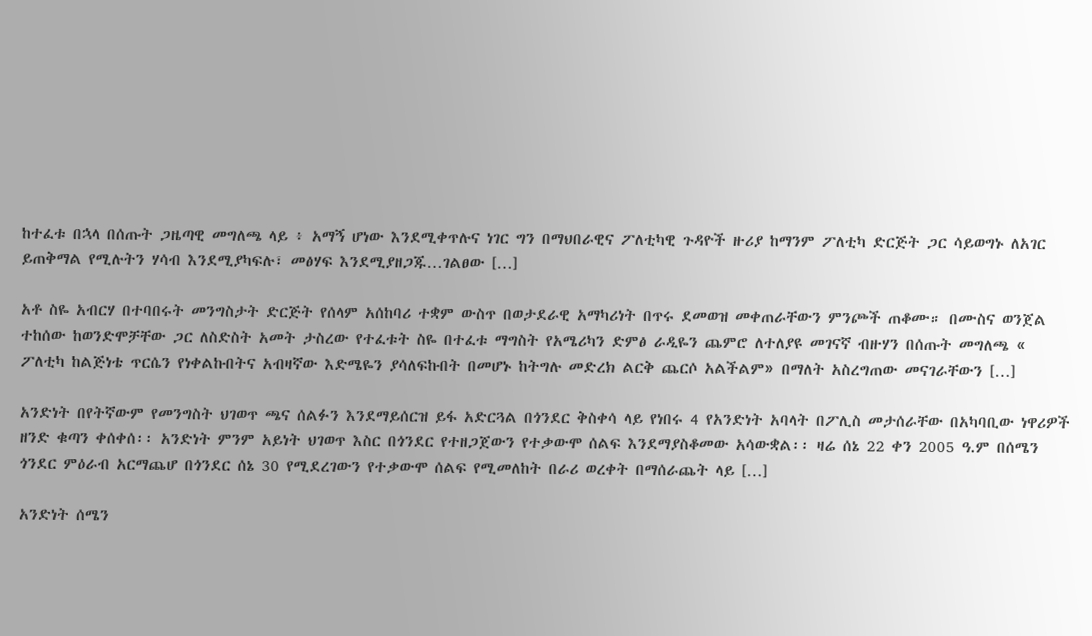ከተፈቱ በኋላ በሰጡት ጋዜጣዊ መግለጫ ላይ ፥ አማኝ ሆነው እንደሚቀጥሉና ነገር ግን በማህበራዊና ፖለቲካዊ ጉዳዮች ዙሪያ ከማንም ፖለቲካ ድርጅት ጋር ሳይወግኑ ለአገር ይጠቅማል የሚሉትን ሃሳብ እንደሚያካፍሉ፣ መፅሃፍ እንደሚያዘጋጁ…ገልፀው […]

አቶ ስዬ አብርሃ በተባበሩት መንግስታት ድርጅት የሰላም አሰከባሪ ተቋም ውስጥ በወታደራዊ አማካሪነት በጥሩ ደመወዝ መቀጠራቸውን ምንጮች ጠቆሙ። በሙስና ወንጀል ተከሰው ከወንድሞቻቸው ጋር ለስድስት አመት ታስረው የተፈቱት ስዬ በተፈቱ ማግስት የአሜሪካን ድምፅ ራዲዬን ጨምሮ ለተለያዩ መገናኛ ብዙሃን በሰጡት መግለጫ « ፖለቲካ ከልጅነቴ ጥርሴን የነቀልኩበትና አብዛኛው እድሜዬን ያሳለፍኩበት በመሆኑ ከትግሉ መድረክ ልርቅ ጨርሶ አልችልም» በማለት አስረግጠው መናገራቸውን […]

አንድነት በየትኛውም የመንግስት ህገወጥ ጫና ሰልፉን እንደማይሰርዝ ይፋ አድርጓል በጎንደር ቅስቀሳ ላይ የነበሩ 4 የአንድነት አባላት በፖሊስ መታሰራቸው በአካባቢው ነዋሪዎች ዘንድ ቁጣን ቀሰቀሰ፡፡ አንድነት ምንም አይነት ህገወጥ እስር በጎንደር የተዘጋጀውን የተቃውሞ ሰልፍ እንደማያስቆመው አሳውቋል፡፡ ዛሬ ሰኔ 22 ቀን 2005 ዓ.ም በሰሜን ጎንደር ምዕራብ አርማጨሆ በጎንደር ሰኔ 30 የሚደረገውን የተቃውሞ ሰልፍ የሚመለከት በራሪ ወረቀት በማሰራጨት ላይ […]

አንድነት ሰሜን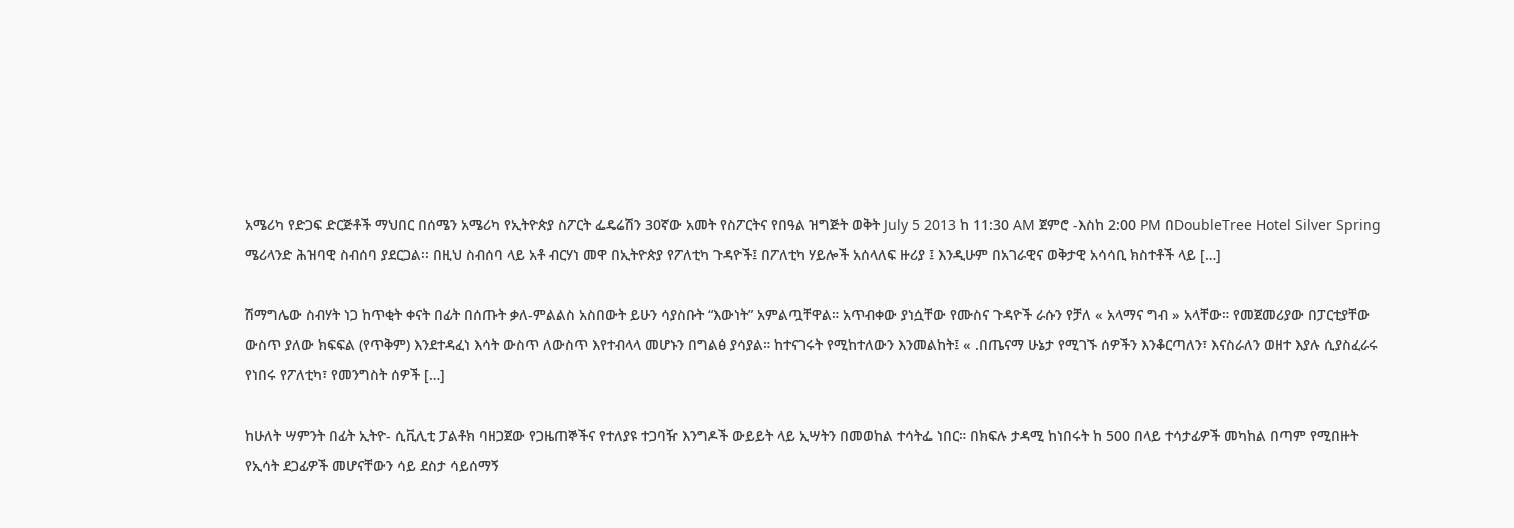አሜሪካ የድጋፍ ድርጅቶች ማህበር በሰሜን አሜሪካ የኢትዮጵያ ስፖርት ፌዴሬሽን 30ኛው አመት የስፖርትና የበዓል ዝግጅት ወቅት July 5 2013 ከ 11:30 AM ጀምሮ -እስከ 2:00 PM በDoubleTree Hotel Silver Spring ሜሪላንድ ሕዝባዊ ስብሰባ ያደርጋል፡፡ በዚህ ስብሰባ ላይ አቶ ብርሃነ መዋ በኢትዮጵያ የፖለቲካ ጉዳዮች፤ በፖለቲካ ሃይሎች አሰላለፍ ዙሪያ ፤ እንዲሁም በአገራዊና ወቅታዊ አሳሳቢ ክስተቶች ላይ […]

ሽማግሌው ስብሃት ነጋ ከጥቂት ቀናት በፊት በሰጡት ቃለ-ምልልስ አስበውት ይሁን ሳያስቡት “እውነት” አምልጧቸዋል። አጥብቀው ያነሷቸው የሙስና ጉዳዮች ራሱን የቻለ « አላማና ግብ » አላቸው። የመጀመሪያው በፓርቲያቸው ውስጥ ያለው ክፍፍል (የጥቅም) እንደተዳፈነ እሳት ውስጥ ለውስጥ እየተብላላ መሆኑን በግልፅ ያሳያል። ከተናገሩት የሚከተለውን እንመልከት፤ « .በጤናማ ሁኔታ የሚገኙ ሰዎችን እንቆርጣለን፣ እናስራለን ወዘተ እያሉ ሲያስፈራሩ የነበሩ የፖለቲካ፣ የመንግስት ሰዎች […]

ከሁለት ሣምንት በፊት ኢትዮ- ሲቪሊቲ ፓልቶክ ባዘጋጀው የጋዜጠኞችና የተለያዩ ተጋባዥ እንግዶች ውይይት ላይ ኢሣትን በመወከል ተሳትፌ ነበር። በክፍሉ ታዳሚ ከነበሩት ከ 500 በላይ ተሳታፊዎች መካከል በጣም የሚበዙት የኢሳት ደጋፊዎች መሆናቸውን ሳይ ደስታ ሳይሰማኝ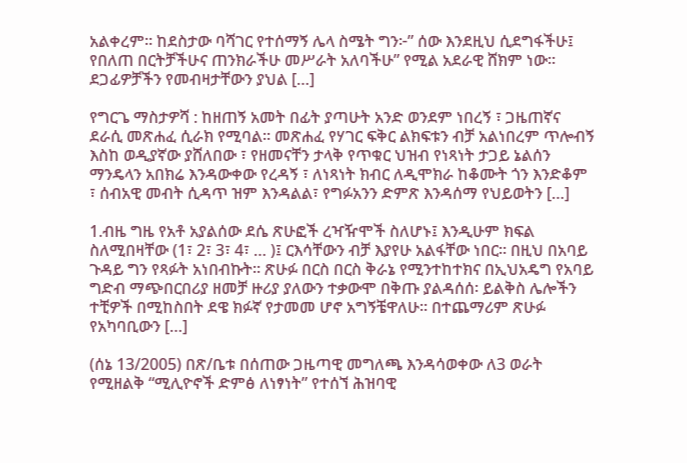አልቀረም። ከደስታው ባሻገር የተሰማኝ ሌላ ስሜት ግን፦” ሰው እንደዚህ ሲደግፋችሁ፤ የበለጠ በርትቻችሁና ጠንክራችሁ መሥራት አለባችሁ” የሚል አደራዊ ሸክም ነው። ደጋፊዎቻችን የመብዛታቸውን ያህል […]

የግርጌ ማስታዎሻ : ከዘጠኝ አመት በፊት ያጣሁት አንድ ወንደም ነበረኝ ፣ ጋዜጠኛና ደራሲ መጽሐፈ ሲራክ የሚባል። መጽሐፈ የሃገር ፍቅር ልክፍቱን ብቻ አልነበረም ጥሎብኝ እስከ ወዲያኛው ያሸለበው ፣ የዘመናቸን ታላቅ የጥቁር ህዝብ የነጻነት ታጋይ ኔልሰን ማንዴላን አበክሬ እንዳውቀው የረዳኝ ፣ ለነጻነት ክብር ለዲሞክራ ከቆሙት ጎን እንድቆም ፣ ሰብአዊ መብት ሲዳጥ ዝም እንዳልል፣ የግፉአንን ድምጽ እንዳሰማ የህይወትን […]

1.ብዜ ግዜ የአቶ አያልሰው ደሴ ጽሁፎች ረዣዥሞች ስለሆኑ፤ እንዲሁም ክፍል ስለሚበዛቸው (1፣ 2፣ 3፣ 4፣ … )፤ ርእሳቸውን ብቻ እያየሁ አልፋቸው ነበር። በዚህ በአባይ ጉዳይ ግን የጻፉት አነበብኩት። ጽሁፉ በርስ በርስ ቅራኔ የሚንተከተክና በኢህአዴግ የአባይ ግድብ ማጭበርበሪያ ዘመቻ ዙሪያ ያለውን ተቃውሞ በቅጡ ያልዳሰሰ፡ ይልቅስ ሌሎችን ተቺዎች በሚከስበት ደዌ ክፉኛ የታመመ ሆኖ አግኝቼዋለሁ። በተጨማሪም ጽሁፉ የአካባቢውን […]

(ሰኔ 13/2005) በጽ/ቤቱ በሰጠው ጋዜጣዊ መግለጫ እንዳሳወቀው ለ3 ወራት የሚዘልቅ “ሚሊዮኖች ድምፅ ለነፃነት” የተሰኘ ሕዝባዊ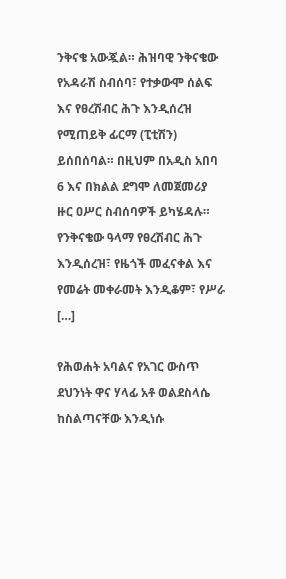ንቅናቄ አውጇል። ሕዝባዊ ንቅናቄው የአዳራሽ ስብሰባ፣ የተቃውሞ ሰልፍ እና የፀረሽብር ሕጉ እንዲሰረዝ የሚጠይቅ ፊርማ (ፒቲሽን) ይሰበሰባል። በዚህም በአዲስ አበባ 6 እና በክልል ደግሞ ለመጀመሪያ ዙር ዐሥር ስብሰባዎች ይካሄዳሉ። የንቅናቄው ዓላማ የፀረሽብር ሕጉ እንዲሰረዝ፣ የዜጎች መፈናቀል እና የመሬት መቀራመት እንዲቆም፣ የሥራ […]

የሕወሐት አባልና የአገር ውስጥ ደህንነት ዋና ሃላፊ አቶ ወልደስላሴ ከስልጣናቸው እንዲነሱ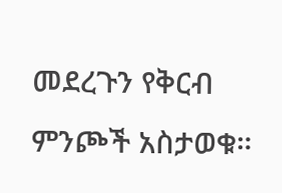መደረጉን የቅርብ ምንጮች አስታወቁ።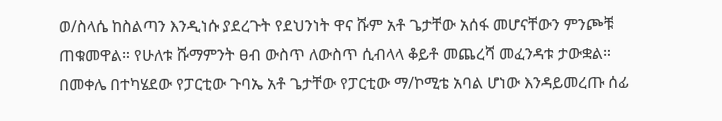ወ/ስላሴ ከስልጣን እንዲነሱ ያደረጉት የደህንነት ዋና ሹም አቶ ጌታቸው አሰፋ መሆናቸውን ምንጮቹ ጠቁመዋል። የሁለቱ ሹማምንት ፀብ ውስጥ ለውስጥ ሲብላላ ቆይቶ መጨረሻ መፈንዳቱ ታውቋል። በመቀሌ በተካሄደው የፓርቲው ጉባኤ አቶ ጌታቸው የፓርቲው ማ/ኮሚቴ አባል ሆነው እንዳይመረጡ ሰፊ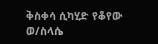ቅስቀሳ ሲካሂድ የቆየው ወ/ስላሴ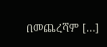በመጨረሻም […]